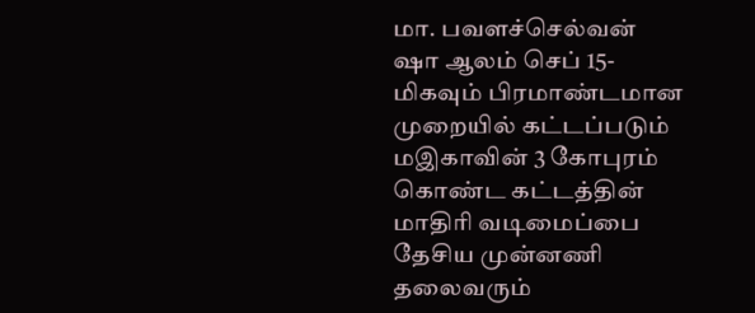மா. பவளச்செல்வன்
ஷா ஆலம் செப் 15-
மிகவும் பிரமாண்டமான முறையில் கட்டப்படும்
மஇகாவின் 3 கோபுரம் கொண்ட கட்டத்தின் மாதிரி வடிமைப்பை தேசிய முன்னணி தலைவரும்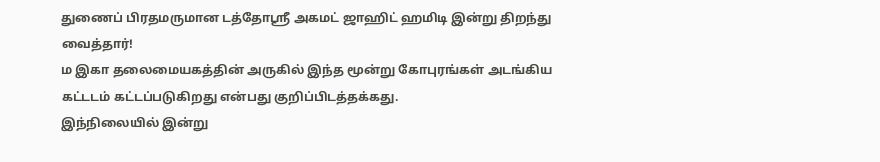துணைப் பிரதமருமான டத்தோஸ்ரீ அகமட் ஜாஹிட் ஹமிடி இன்று திறந்து வைத்தார்!
ம இகா தலைமையகத்தின் அருகில் இந்த மூன்று கோபுரங்கள் அடங்கிய கட்டடம் கட்டப்படுகிறது என்பது குறிப்பிடத்தக்கது.
இந்நிலையில் இன்று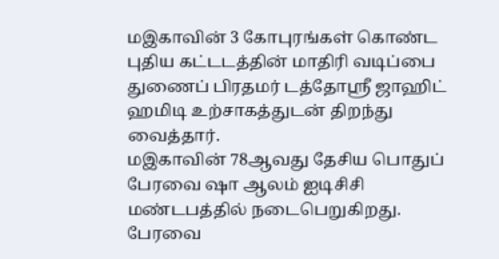மஇகாவின் 3 கோபுரங்கள் கொண்ட புதிய கட்டடத்தின் மாதிரி வடிப்பை துணைப் பிரதமர் டத்தோஸ்ரீ ஜாஹிட் ஹமிடி உற்சாகத்துடன் திறந்து வைத்தார்.
மஇகாவின் 78ஆவது தேசிய பொதுப் பேரவை ஷா ஆலம் ஐடிசிசி மண்டபத்தில் நடைபெறுகிறது.
பேரவை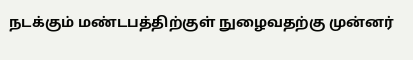நடக்கும் மண்டபத்திற்குள் நுழைவதற்கு முன்னர்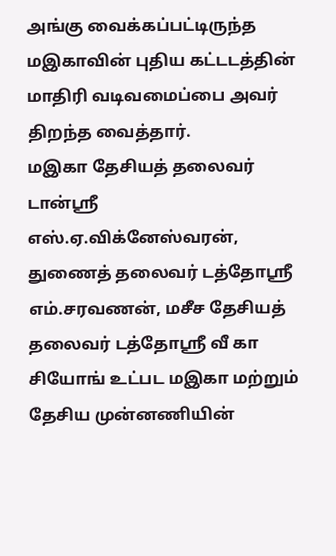அங்கு வைக்கப்பட்டிருந்த மஇகாவின் புதிய கட்டடத்தின் மாதிரி வடிவமைப்பை அவர் திறந்த வைத்தார்.
மஇகா தேசியத் தலைவர் டான்ஸ்ரீ எஸ்.ஏ.விக்னேஸ்வரன், துணைத் தலைவர் டத்தோஸ்ரீ எம்.சரவணன், மசீச தேசியத் தலைவர் டத்தோஸ்ரீ வீ கா சியோங் உட்பட மஇகா மற்றும் தேசிய முன்னணியின்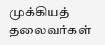முக்கியத் தலைவர்கள்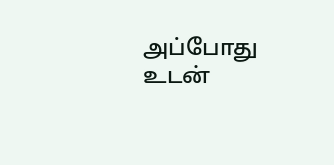அப்போது உடன்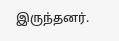இருந்தனர்.